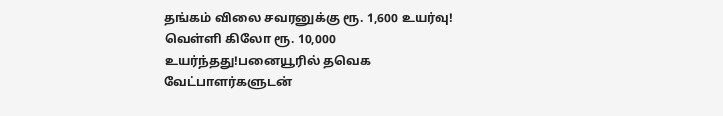தங்கம் விலை சவரனுக்கு ரூ. 1,600 உயர்வு! வெள்ளி கிலோ ரூ. 10,000 உயர்ந்தது!பனையூரில் தவெக வேட்பாளர்களுடன்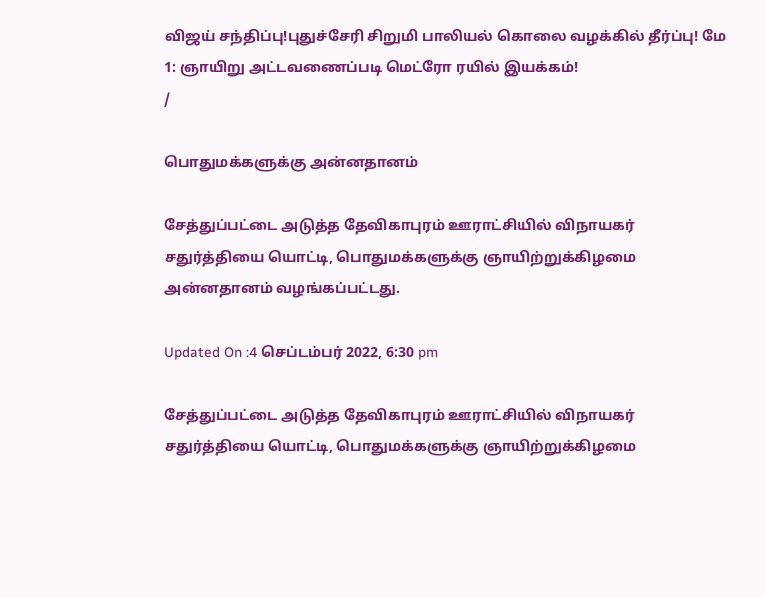விஜய் சந்திப்பு!புதுச்சேரி சிறுமி பாலியல் கொலை வழக்கில் தீர்ப்பு! மே 1: ஞாயிறு அட்டவணைப்படி மெட்ரோ ரயில் இயக்கம்!
/

பொதுமக்களுக்கு அன்னதானம்

சேத்துப்பட்டை அடுத்த தேவிகாபுரம் ஊராட்சியில் விநாயகர் சதுர்த்தியை யொட்டி, பொதுமக்களுக்கு ஞாயிற்றுக்கிழமை அன்னதானம் வழங்கப்பட்டது.

Updated On :4 செப்டம்பர் 2022, 6:30 pm

சேத்துப்பட்டை அடுத்த தேவிகாபுரம் ஊராட்சியில் விநாயகர் சதுர்த்தியை யொட்டி, பொதுமக்களுக்கு ஞாயிற்றுக்கிழமை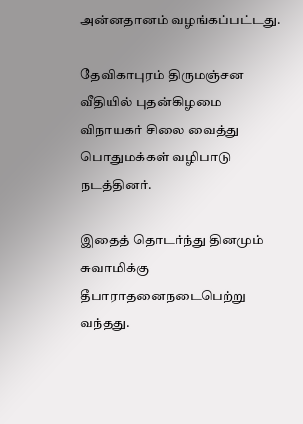அன்னதானம் வழங்கப்பட்டது.

தேவிகாபுரம் திருமஞ்சன வீதியில் புதன்கிழமை விநாயகர் சிலை வைத்து பொதுமக்கள் வழிபாடு நடத்தினர்.

இதைத் தொடர்ந்து தினமும் சுவாமிக்கு தீபாராதனைநடைபெற்று வந்தது.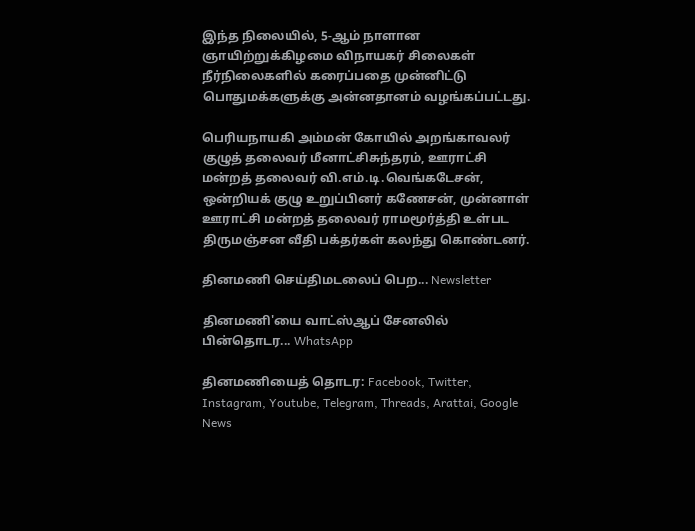இந்த நிலையில், 5-ஆம் நாளான ஞாயிற்றுக்கிழமை விநாயகர் சிலைகள் நீர்நிலைகளில் கரைப்பதை முன்னிட்டு பொதுமக்களுக்கு அன்னதானம் வழங்கப்பட்டது.

பெரியநாயகி அம்மன் கோயில் அறங்காவலர் குழுத் தலைவர் மீனாட்சிசுந்தரம், ஊராட்சி மன்றத் தலைவர் வி.எம்.டி.வெங்கடேசன், ஒன்றியக் குழு உறுப்பினர் கணேசன், முன்னாள் ஊராட்சி மன்றத் தலைவர் ராமமூர்த்தி உள்பட திருமஞ்சன வீதி பக்தர்கள் கலந்து கொண்டனர்.

தினமணி செய்திமடலைப் பெற... Newsletter

தினமணி'யை வாட்ஸ்ஆப் சேனலில் பின்தொடர... WhatsApp

தினமணியைத் தொடர: Facebook, Twitter, Instagram, Youtube, Telegram, Threads, Arattai, Google News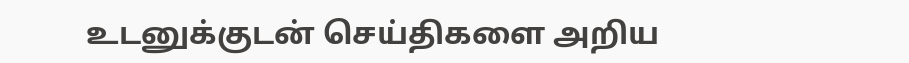உடனுக்குடன் செய்திகளை அறிய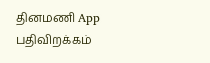தினமணி App பதிவிறக்கம்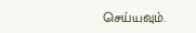செய்யவும்.